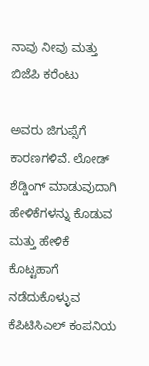ನಾವು ನೀವು ಮತ್ತು ಬಿಜೆಪಿ ಕರೆಂಟು

ಅವರು ಜಿಗುಪ್ಸೆಗೆ ಕಾರಣಗಳಿವೆ. ಲೋಡ್ ಶೆಡ್ಡಿಂಗ್ ಮಾಡುವುದಾಗಿ ಹೇಳಿಕೆಗಳನ್ನು ಕೊಡುವ ಮತ್ತು ಹೇಳಿಕೆ ಕೊಟ್ಟಹಾಗೆ ನಡೆದುಕೊಳ್ಳುವ ಕೆಪಿಟಿಸಿಎಲ್ ಕಂಪನಿಯ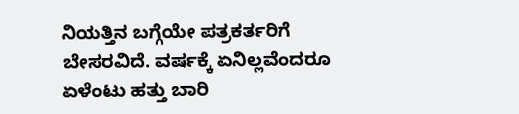ನಿಯತ್ತಿನ ಬಗ್ಗೆಯೇ ಪತ್ರಕರ್ತರಿಗೆ ಬೇಸರವಿದೆ. ವರ್ಷಕ್ಕೆ ಏನಿಲ್ಲವೆಂದರೂ ಏಳೆಂಟು ಹತ್ತು ಬಾರಿ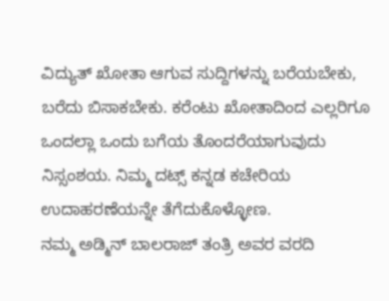ವಿದ್ಯುತ್ ಖೋತಾ ಆಗುವ ಸುದ್ದಿಗಳನ್ನು ಬರೆಯಬೇಕು, ಬರೆದು ಬಿಸಾಕಬೇಕು. ಕರೆಂಟು ಖೋತಾದಿಂದ ಎಲ್ಲರಿಗೂ ಒಂದಲ್ಲಾ ಒಂದು ಬಗೆಯ ತೊಂದರೆಯಾಗುವುದು ನಿಸ್ಸಂಶಯ. ನಿಮ್ಮ ದಟ್ಸ್ ಕನ್ನಡ ಕಚೇರಿಯ ಉದಾಹರಣೆಯನ್ನೇ ತೆಗೆದುಕೊಳ್ಳೋಣ.
ನಮ್ಮ ಅಡ್ಮಿನ್ ಬಾಲರಾಜ್ ತಂತ್ರಿ ಅವರ ವರದಿ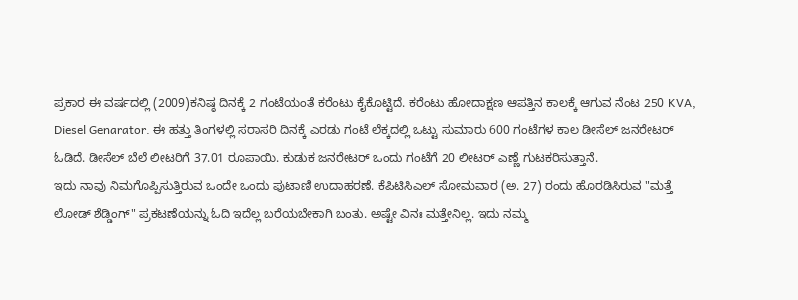ಪ್ರಕಾರ ಈ ವರ್ಷದಲ್ಲಿ (2009)ಕನಿಷ್ಠ ದಿನಕ್ಕೆ 2 ಗಂಟೆಯಂತೆ ಕರೆಂಟು ಕೈಕೊಟ್ಟಿದೆ. ಕರೆಂಟು ಹೋದಾಕ್ಷಣ ಆಪತ್ತಿನ ಕಾಲಕ್ಕೆ ಆಗುವ ನೆಂಟ 250 KVA, Diesel Genarator. ಈ ಹತ್ತು ತಿಂಗಳಲ್ಲಿ ಸರಾಸರಿ ದಿನಕ್ಕೆ ಎರಡು ಗಂಟೆ ಲೆಕ್ಕದಲ್ಲಿ ಒಟ್ಟು ಸುಮಾರು 600 ಗಂಟೆಗಳ ಕಾಲ ಡೀಸೆಲ್ ಜನರೇಟರ್ ಓಡಿದೆ. ಡೀಸೆಲ್ ಬೆಲೆ ಲೀಟರಿಗೆ 37.01 ರೂಪಾಯಿ. ಕುಡುಕ ಜನರೇಟರ್ ಒಂದು ಗಂಟೆಗೆ 20 ಲೀಟರ್ ಎಣ್ಣೆ ಗುಟಕರಿಸುತ್ತಾನೆ.
ಇದು ನಾವು ನಿಮಗೊಪ್ಪಿಸುತ್ತಿರುವ ಒಂದೇ ಒಂದು ಪುಟಾಣಿ ಉದಾಹರಣೆ. ಕೆಪಿಟಿಸಿಎಲ್ ಸೋಮವಾರ (ಅ. 27) ರಂದು ಹೊರಡಿಸಿರುವ "ಮತ್ತೆ ಲೋಡ್ ಶೆಡ್ಡಿಂಗ್" ಪ್ರಕಟಣೆಯನ್ನು ಓದಿ ಇದೆಲ್ಲ ಬರೆಯಬೇಕಾಗಿ ಬಂತು. ಅಷ್ಟೇ ವಿನಃ ಮತ್ತೇನಿಲ್ಲ. ಇದು ನಮ್ಮ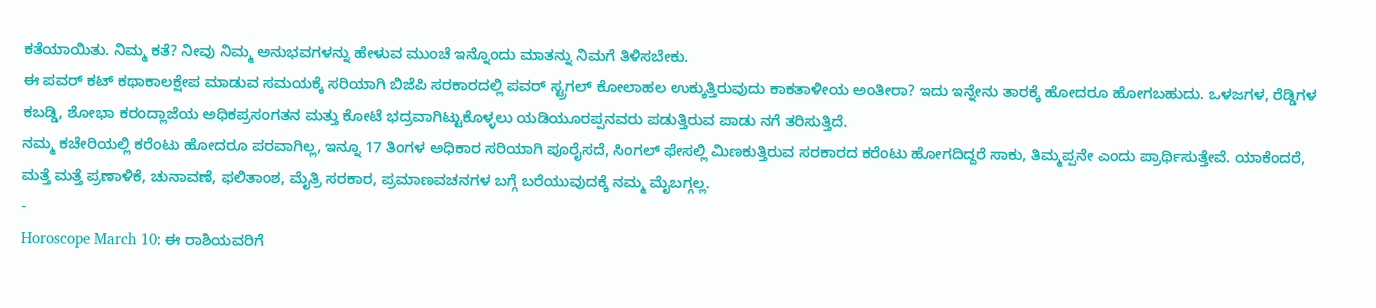ಕತೆಯಾಯಿತು. ನಿಮ್ಮ ಕತೆ? ನೀವು ನಿಮ್ಮ ಅನುಭವಗಳನ್ನು ಹೇಳುವ ಮುಂಚೆ ಇನ್ನೊಂದು ಮಾತನ್ನು ನಿಮಗೆ ತಿಳಿಸಬೇಕು.
ಈ ಪವರ್ ಕಟ್ ಕಥಾಕಾಲಕ್ಷೇಪ ಮಾಡುವ ಸಮಯಕ್ಕೆ ಸರಿಯಾಗಿ ಬಿಜೆಪಿ ಸರಕಾರದಲ್ಲಿ ಪವರ್ ಸ್ಟ್ರಗಲ್ ಕೋಲಾಹಲ ಉಕ್ಕುತ್ತಿರುವುದು ಕಾಕತಾಳೀಯ ಅಂತೀರಾ? ಇದು ಇನ್ನೇನು ತಾರಕ್ಕೆ ಹೋದರೂ ಹೋಗಬಹುದು. ಒಳಜಗಳ, ರೆಡ್ಡಿಗಳ ಕಬಡ್ಡಿ, ಶೋಭಾ ಕರಂದ್ಲಾಜೆಯ ಅಧಿಕಪ್ರಸಂಗತನ ಮತ್ತು ಕೋಟೆ ಭದ್ರವಾಗಿಟ್ಟುಕೊಳ್ಳಲು ಯಡಿಯೂರಪ್ಪನವರು ಪಡುತ್ತಿರುವ ಪಾಡು ನಗೆ ತರಿಸುತ್ತಿದೆ.
ನಮ್ಮ ಕಚೇರಿಯಲ್ಲಿ ಕರೆಂಟು ಹೋದರೂ ಪರವಾಗಿಲ್ಲ, ಇನ್ನೂ 17 ತಿಂಗಳ ಅಧಿಕಾರ ಸರಿಯಾಗಿ ಪೂರೈಸದೆ, ಸಿಂಗಲ್ ಫೇಸಲ್ಲಿ ಮಿಣಕುತ್ತಿರುವ ಸರಕಾರದ ಕರೆಂಟು ಹೋಗದಿದ್ದರೆ ಸಾಕು, ತಿಮ್ಮಪ್ಪನೇ ಎಂದು ಪ್ರಾರ್ಥಿಸುತ್ತೇವೆ. ಯಾಕೆಂದರೆ, ಮತ್ತೆ ಮತ್ತೆ ಪ್ರಣಾಳಿಕೆ, ಚುನಾವಣೆ, ಫಲಿತಾಂಶ, ಮೈತ್ರಿ ಸರಕಾರ, ಪ್ರಮಾಣವಚನಗಳ ಬಗ್ಗೆ ಬರೆಯುವುದಕ್ಕೆ ನಮ್ಮ ಮೈಬಗ್ಗಲ್ಲ.
-
Horoscope March 10: ಈ ರಾಶಿಯವರಿಗೆ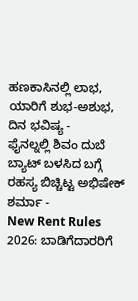ಹಣಕಾಸಿನಲ್ಲಿ ಲಾಭ, ಯಾರಿಗೆ ಶುಭ-ಅಶುಭ, ದಿನ ಭವಿಷ್ಯ -
ಫೈನಲ್ನಲ್ಲಿ ಶಿವಂ ದುಬೆ ಬ್ಯಾಟ್ ಬಳಸಿದ ಬಗ್ಗೆ ರಹಸ್ಯ ಬಿಚ್ಚಿಟ್ಟ ಅಭಿಷೇಕ್ ಶರ್ಮಾ -
New Rent Rules 2026: ಬಾಡಿಗೆದಾರರಿಗೆ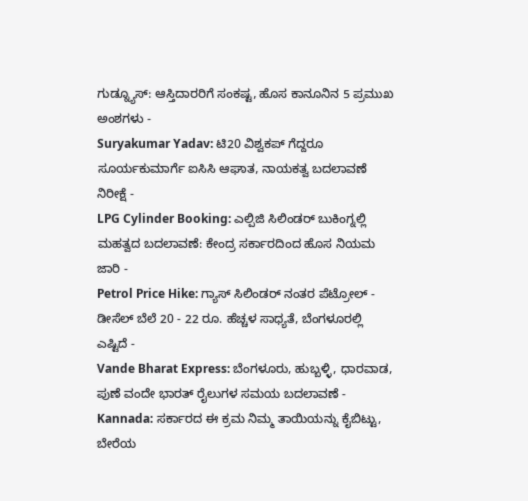ಗುಡ್ನ್ಯೂಸ್: ಆಸ್ತಿದಾರರಿಗೆ ಸಂಕಷ್ಟ, ಹೊಸ ಕಾನೂನಿನ 5 ಪ್ರಮುಖ ಅಂಶಗಳು -
Suryakumar Yadav: ಟಿ20 ವಿಶ್ವಕಪ್ ಗೆದ್ದರೂ ಸೂರ್ಯಕುಮಾರ್ಗೆ ಐಸಿಸಿ ಆಘಾತ, ನಾಯಕತ್ವ ಬದಲಾವಣೆ ನಿರೀಕ್ಷೆ -
LPG Cylinder Booking: ಎಲ್ಪಿಜಿ ಸಿಲಿಂಡರ್ ಬುಕಿಂಗ್ನಲ್ಲಿ ಮಹತ್ವದ ಬದಲಾವಣೆ: ಕೇಂದ್ರ ಸರ್ಕಾರದಿಂದ ಹೊಸ ನಿಯಮ ಜಾರಿ -
Petrol Price Hike: ಗ್ಯಾಸ್ ಸಿಲಿಂಡರ್ ನಂತರ ಪೆಟ್ರೋಲ್ - ಡೀಸೆಲ್ ಬೆಲೆ 20 - 22 ರೂ. ಹೆಚ್ಚಳ ಸಾಧ್ಯತೆ, ಬೆಂಗಳೂರಲ್ಲಿ ಎಷ್ಟಿದೆ -
Vande Bharat Express: ಬೆಂಗಳೂರು, ಹುಬ್ಬಳ್ಳಿ, ಧಾರವಾಡ, ಪುಣೆ ವಂದೇ ಭಾರತ್ ರೈಲುಗಳ ಸಮಯ ಬದಲಾವಣೆ -
Kannada: ಸರ್ಕಾರದ ಈ ಕ್ರಮ ನಿಮ್ಮ ತಾಯಿಯನ್ನು ಕೈಬಿಟ್ಟು, ಬೇರೆಯ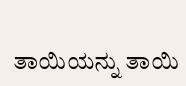ತಾಯಿಯನ್ನು ತಾಯಿ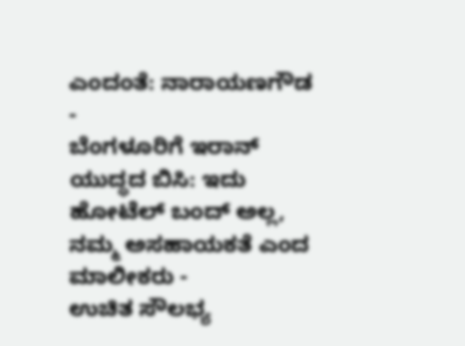ಎಂದಂತೆ: ನಾರಾಯಣಗೌಡ -
ಬೆಂಗಳೂರಿಗೆ ಇರಾನ್ ಯುದ್ಧದ ಬಿಸಿ: ಇದು ಹೋಟೆಲ್ ಬಂದ್ ಅಲ್ಲ, ನಮ್ಮ ಅಸಹಾಯಕತೆ ಎಂದ ಮಾಲೀಕರು -
ಉಚಿತ ಸೌಲಭ್ಯ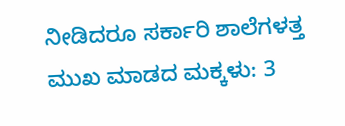ನೀಡಿದರೂ ಸರ್ಕಾರಿ ಶಾಲೆಗಳತ್ತ ಮುಖ ಮಾಡದ ಮಕ್ಕಳು: 3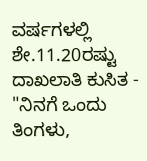ವರ್ಷಗಳಲ್ಲಿ ಶೇ.11.20ರಷ್ಟು ದಾಖಲಾತಿ ಕುಸಿತ -
"ನಿನಗೆ ಒಂದು ತಿಂಗಳು,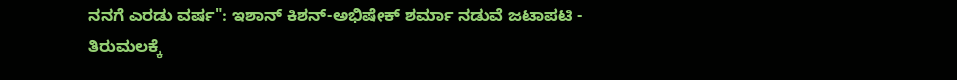ನನಗೆ ಎರಡು ವರ್ಷ": ಇಶಾನ್ ಕಿಶನ್-ಅಭಿಷೇಕ್ ಶರ್ಮಾ ನಡುವೆ ಜಟಾಪಟಿ -
ತಿರುಮಲಕ್ಕೆ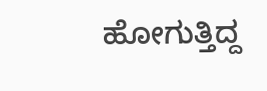ಹೋಗುತ್ತಿದ್ದ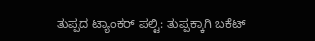ತುಪ್ಪದ ಟ್ಯಾಂಕರ್ ಪಲ್ಟಿ: ತುಪ್ಪಕ್ಕಾಗಿ ಬಕೆಟ್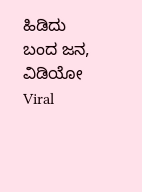ಹಿಡಿದು ಬಂದ ಜನ, ವಿಡಿಯೋ Viral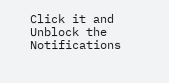Click it and Unblock the Notifications